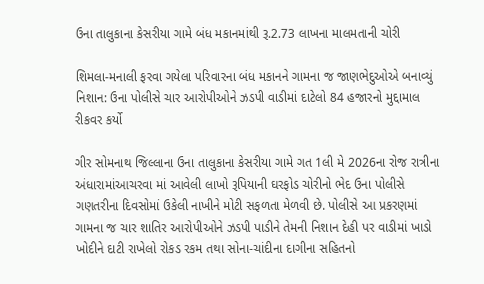ઉના તાલુકાના કેસરીયા ગામે બંધ મકાનમાંથી રૂ.2.73 લાખના માલમતાની ચોરી

શિમલા-મનાલી ફરવા ગયેલા પરિવારના બંધ મકાનને ગામના જ જાણભેદુઓએ બનાવ્યું નિશાન: ઉના પોલીસે ચાર આરોપીઓને ઝડપી વાડીમાં દાટેલો 84 હજારનો મુદ્દામાલ રીકવર કર્યો

ગીર સોમનાથ જિલ્લાના ઉના તાલુકાના કેસરીયા ગામે ગત 1લી મે 2026ના રોજ રાત્રીના અંધારામાંઆચરવા માં આવેલી લાખો રૂપિયાની ઘરફોડ ચોરીનો ભેદ ઉના પોલીસે ગણતરીના દિવસોમાં ઉકેલી નાખીને મોટી સફળતા મેળવી છે. પોલીસે આ પ્રકરણમાં ગામના જ ચાર શાતિર આરોપીઓને ઝડપી પાડીને તેમની નિશાન દેહી પર વાડીમાં ખાડો ખોદીને દાટી રાખેલો રોકડ રકમ તથા સોના-ચાંદીના દાગીના સહિતનો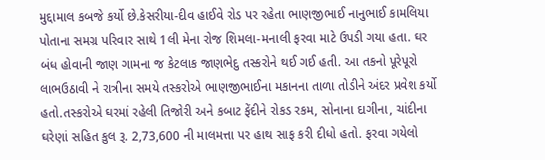મુદ્દામાલ કબજે કર્યો છે.કેસરીયા-દીવ હાઈવે રોડ પર રહેતા ભાણજીભાઈ નાનુભાઈ કામલિયા પોતાના સમગ્ર પરિવાર સાથે 1લી મેના રોજ શિમલા-મનાલી ફરવા માટે ઉપડી ગયા હતા. ઘર બંધ હોવાની જાણ ગામના જ કેટલાક જાણભેદુ તસ્કરોને થઈ ગઈ હતી. આ તકનો પૂરેપૂરો લાભઉઠાવી ને રાત્રીના સમયે તસ્કરોએ ભાણજીભાઈના મકાનના તાળા તોડીને અંદર પ્રવેશ કર્યો હતો.તસ્કરોએ ઘરમાં રહેલી તિજોરી અને કબાટ ફેંદીને રોકડ રકમ, સોનાના દાગીના, ચાંદીના ઘરેણાં સહિત કુલ રૂ. 2,73,600 ની માલમત્તા પર હાથ સાફ કરી દીધો હતો. ફરવા ગયેલો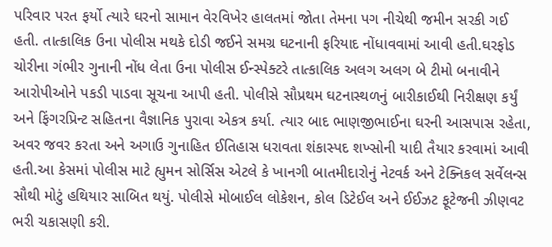પરિવાર પરત ફર્યો ત્યારે ઘરનો સામાન વેરવિખેર હાલતમાં જોતા તેમના પગ નીચેથી જમીન સરકી ગઈ હતી. તાત્કાલિક ઉના પોલીસ મથકે દોડી જઈને સમગ્ર ઘટનાની ફરિયાદ નોંધાવવામાં આવી હતી.ઘરફોડ ચોરીના ગંભીર ગુનાની નોંધ લેતા ઉના પોલીસ ઈન્સ્પેક્ટરે તાત્કાલિક અલગ અલગ બે ટીમો બનાવીને આરોપીઓને પકડી પાડવા સૂચના આપી હતી. પોલીસે સૌપ્રથમ ઘટનાસ્થળનું બારીકાઈથી નિરીક્ષણ કર્યું અને ફિંગરપ્રિન્ટ સહિતના વૈજ્ઞાનિક પુરાવા એકત્ર કર્યા. ત્યાર બાદ ભાણજીભાઈના ઘરની આસપાસ રહેતા, અવર જવર કરતા અને અગાઉ ગુનાહિત ઈતિહાસ ધરાવતા શંકાસ્પદ શખ્સોની યાદી તૈયાર કરવામાં આવી હતી.આ કેસમાં પોલીસ માટે હ્યુમન સોર્સિસ એટલે કે ખાનગી બાતમીદારોનું નેટવર્ક અને ટેક્નિકલ સર્વેલન્સ સૌથી મોટું હથિયાર સાબિત થયું. પોલીસે મોબાઈલ લોકેશન, કોલ ડિટેઈલ અને ઈઈઝટ ફૂટેજની ઝીણવટ ભરી ચકાસણી કરી.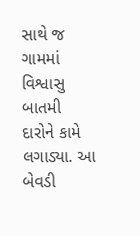સાથે જ ગામમાં વિશ્વાસુ બાતમી દારોને કામે લગાડ્યા. આ બેવડી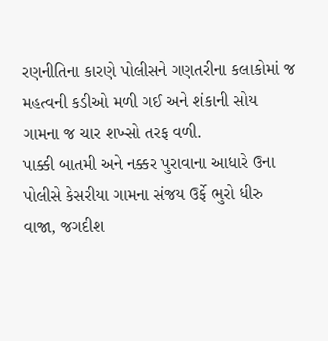રણનીતિના કારણે પોલીસને ગણતરીના કલાકોમાં જ મહત્વની કડીઓ મળી ગઈ અને શંકાની સોય ગામના જ ચાર શખ્સો તરફ વળી.
પાક્કી બાતમી અને નક્કર પુરાવાના આધારે ઉના પોલીસે કેસરીયા ગામના સંજય ઉર્ફે ભુરો ધીરુ વાજા, જગદીશ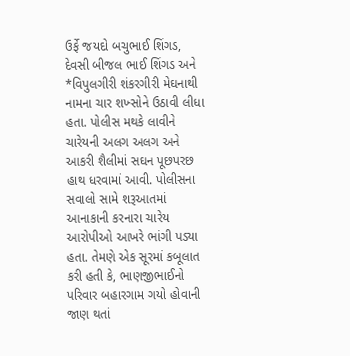ઉર્ફે જયદો બચુભાઈ શિંગડ, દેવસી બીજલ ભાઈ શિંગડ અને *વિપુલગીરી શંકરગીરી મેઘનાથી નામના ચાર શખ્સોને ઉઠાવી લીધા હતા. પોલીસ મથકે લાવીને ચારેયની અલગ અલગ અને આકરી શૈલીમાં સઘન પૂછપરછ હાથ ધરવામાં આવી. પોલીસના સવાલો સામે શરૂઆતમાં આનાકાની કરનારા ચારેય આરોપીઓ આખરે ભાંગી પડ્યા હતા. તેમણે એક સૂરમાં કબૂલાત કરી હતી કે, ભાણજીભાઈનો પરિવાર બહારગામ ગયો હોવાની જાણ થતાં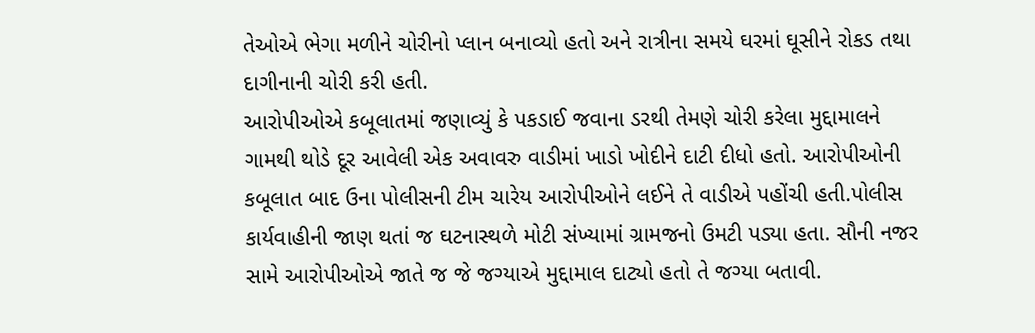તેઓએ ભેગા મળીને ચોરીનો પ્લાન બનાવ્યો હતો અને રાત્રીના સમયે ઘરમાં ઘૂસીને રોકડ તથા દાગીનાની ચોરી કરી હતી.
આરોપીઓએ કબૂલાતમાં જણાવ્યું કે પકડાઈ જવાના ડરથી તેમણે ચોરી કરેલા મુદ્દામાલને ગામથી થોડે દૂર આવેલી એક અવાવરુ વાડીમાં ખાડો ખોદીને દાટી દીધો હતો. આરોપીઓની કબૂલાત બાદ ઉના પોલીસની ટીમ ચારેય આરોપીઓને લઈને તે વાડીએ પહોંચી હતી.પોલીસ કાર્યવાહીની જાણ થતાં જ ઘટનાસ્થળે મોટી સંખ્યામાં ગ્રામજનો ઉમટી પડ્યા હતા. સૌની નજર સામે આરોપીઓએ જાતે જ જે જગ્યાએ મુદ્દામાલ દાટ્યો હતો તે જગ્યા બતાવી.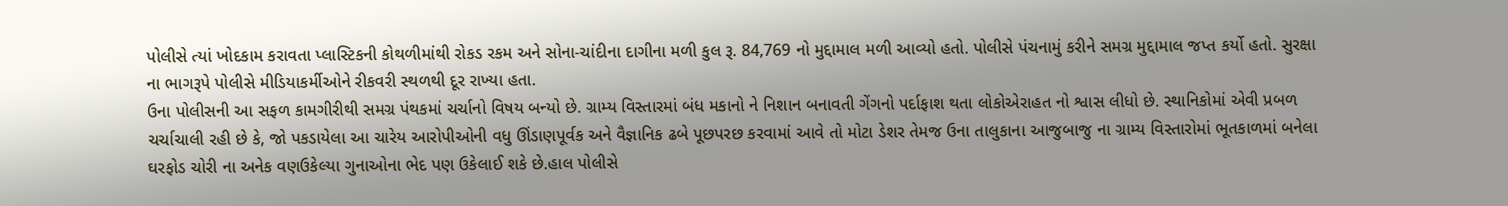પોલીસે ત્યાં ખોદકામ કરાવતા પ્લાસ્ટિકની કોથળીમાંથી રોકડ રકમ અને સોના-ચાંદીના દાગીના મળી કુલ રૂ. 84,769 નો મુદ્દામાલ મળી આવ્યો હતો. પોલીસે પંચનામું કરીને સમગ્ર મુદ્દામાલ જપ્ત કર્યો હતો. સુરક્ષા ના ભાગરૂપે પોલીસે મીડિયાકર્મીઓને રીકવરી સ્થળથી દૂર રાખ્યા હતા.
ઉના પોલીસની આ સફળ કામગીરીથી સમગ્ર પંથકમાં ચર્ચાનો વિષય બન્યો છે. ગ્રામ્ય વિસ્તારમાં બંધ મકાનો ને નિશાન બનાવતી ગેંગનો પર્દાફાશ થતા લોકોએરાહત નો શ્વાસ લીધો છે. સ્થાનિકોમાં એવી પ્રબળ ચર્ચાચાલી રહી છે કે, જો પકડાયેલા આ ચારેય આરોપીઓની વધુ ઊંડાણપૂર્વક અને વૈજ્ઞાનિક ઢબે પૂછપરછ કરવામાં આવે તો મોટા ડેશર તેમજ ઉના તાલુકાના આજુબાજુ ના ગ્રામ્ય વિસ્તારોમાં ભૂતકાળમાં બનેલા ઘરફોડ ચોરી ના અનેક વણઉકેલ્યા ગુનાઓના ભેદ પણ ઉકેલાઈ શકે છે.હાલ પોલીસે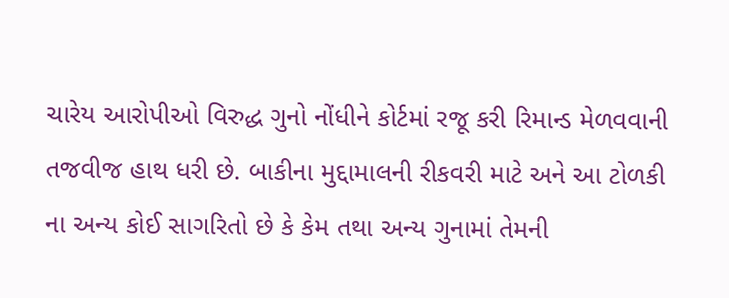ચારેય આરોપીઓ વિરુદ્ધ ગુનો નોંધીને કોર્ટમાં રજૂ કરી રિમાન્ડ મેળવવાની તજવીજ હાથ ધરી છે. બાકીના મુદ્દામાલની રીકવરી માટે અને આ ટોળકી ના અન્ય કોઈ સાગરિતો છે કે કેમ તથા અન્ય ગુનામાં તેમની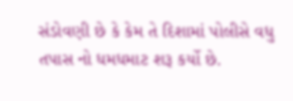સંડોવણી છે કે કેમ તે દિશામાં પોલીસે વધુ તપાસ નો ધમધમાટ શરૂ કર્યો છે.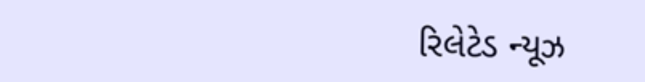રિલેટેડ ન્યૂઝ